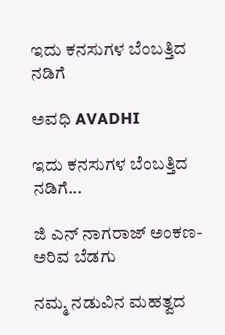ಇದು ಕನಸುಗಳ ಬೆಂಬತ್ತಿದ ನಡಿಗೆ‍

ಅವಧಿ AVADHI

ಇದು ಕನಸುಗಳ ಬೆಂಬತ್ತಿದ ನಡಿಗೆ...

ಜಿ ಎನ್ ನಾಗರಾಜ್ ಅಂಕಣ- ಅರಿವ ಬೆಡಗು

ನಮ್ಮ ನಡುವಿನ ಮಹತ್ವದ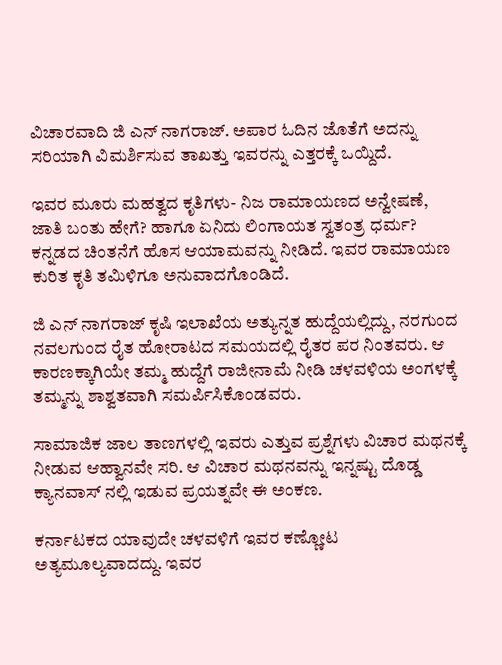ವಿಚಾರವಾದಿ ಜಿ ಎನ್ ನಾಗರಾಜ್. ಅಪಾರ ಓದಿನ ಜೊತೆಗೆ ಅದನ್ನು ಸರಿಯಾಗಿ ವಿಮರ್ಶಿಸುವ ತಾಖತ್ತು ಇವರನ್ನು ಎತ್ತರಕ್ಕೆ ಒಯ್ದಿದೆ.

ಇವರ ಮೂರು ಮಹತ್ವದ ಕೃತಿಗಳು- ನಿಜ ರಾಮಾಯಣದ ಅನ್ವೇಷಣೆ, ಜಾತಿ ಬಂತು ಹೇಗೆ? ಹಾಗೂ ಏನಿದು ಲಿಂಗಾಯತ ಸ್ವತಂತ್ರ ಧರ್ಮ? ಕನ್ನಡದ ಚಿಂತನೆಗೆ ಹೊಸ ಆಯಾಮವನ್ನು ನೀಡಿದೆ. ಇವರ ರಾಮಾಯಣ ಕುರಿತ ಕೃತಿ ತಮಿಳಿಗೂ ಅನುವಾದಗೊಂಡಿದೆ.

ಜಿ ಎನ್ ನಾಗರಾಜ್ ಕೃಷಿ ಇಲಾಖೆಯ ಅತ್ಯುನ್ನತ ಹುದ್ದೆಯಲ್ಲಿದ್ದು, ನರಗುಂದ ನವಲಗುಂದ ರೈತ ಹೋರಾಟದ ಸಮಯದಲ್ಲಿ ರೈತರ ಪರ ನಿಂತವರು. ಆ ಕಾರಣಕ್ಕಾಗಿಯೇ ತಮ್ಮ ಹುದ್ದೆಗೆ ರಾಜೀನಾಮೆ ನೀಡಿ ಚಳವಳಿಯ ಅಂಗಳಕ್ಕೆ ತಮ್ಮನ್ನು ಶಾಶ್ವತವಾಗಿ ಸಮರ್ಪಿಸಿಕೊಂಡವರು.

ಸಾಮಾಜಿಕ ಜಾಲ ತಾಣಗಳಲ್ಲಿ ಇವರು ಎತ್ತುವ ಪ್ರಶ್ನೆಗಳು ವಿಚಾರ ಮಥನಕ್ಕೆ ನೀಡುವ ಆಹ್ವಾನವೇ ಸರಿ. ಆ ವಿಚಾರ ಮಥನವನ್ನು ಇನ್ನಷ್ಟು ದೊಡ್ಡ ಕ್ಯಾನವಾಸ್ ನಲ್ಲಿ ಇಡುವ ಪ್ರಯತ್ನವೇ ಈ ಅಂಕಣ.

ಕರ್ನಾಟಕದ ಯಾವುದೇ ಚಳವಳಿಗೆ ಇವರ ಕಣ್ಣೋಟ ಅತ್ಯಮೂಲ್ಯವಾದದ್ದು. ಇವರ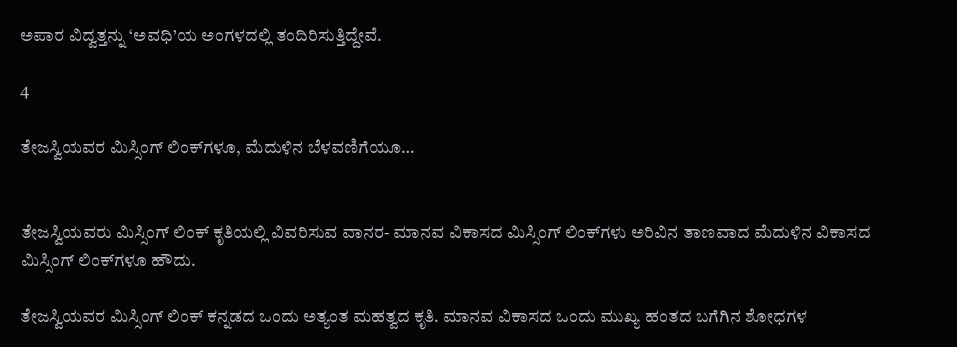ಅಪಾರ ವಿದ್ವತ್ತನ್ನು ‘ಅವಧಿ’ಯ ಅಂಗಳದಲ್ಲಿ ತಂದಿರಿಸುತ್ತಿದ್ದೇವೆ.

4

ತೇಜಸ್ವಿಯವರ ಮಿಸ್ಸಿಂಗ್ ಲಿಂಕ್‌ಗಳೂ, ಮೆದುಳಿನ‌ ಬೆಳವಣಿಗೆಯೂ…


ತೇಜಸ್ವಿಯವರು ಮಿಸ್ಸಿಂಗ್ ಲಿಂಕ್ ಕೃತಿಯಲ್ಲಿ ವಿವರಿಸುವ ವಾನರ- ಮಾನವ ವಿಕಾಸದ ಮಿಸ್ಸಿಂಗ್ ಲಿಂಕ್‌ಗಳು ಅರಿವಿನ ತಾಣವಾದ ಮೆದುಳಿನ‌ ವಿಕಾಸದ ಮಿಸ್ಸಿಂಗ್ ಲಿಂಕ್‌ಗಳೂ ಹೌದು.

ತೇಜಸ್ವಿಯವರ ಮಿಸ್ಸಿಂಗ್ ಲಿಂಕ್ ಕನ್ನಡದ ಒಂದು ಅತ್ಯಂತ ಮಹತ್ವದ ಕೃತಿ. ಮಾನವ ವಿಕಾಸದ ಒಂದು ಮುಖ್ಯ ಹಂತದ ಬಗೆಗಿನ ಶೋಧಗಳ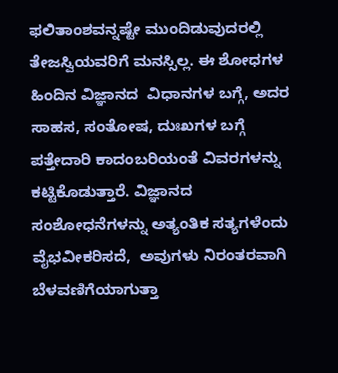ಫಲಿತಾಂಶವನ್ನಷ್ಟೇ ಮುಂದಿಡುವುದರಲ್ಲಿ ತೇಜಸ್ವಿಯವರಿಗೆ ಮನಸ್ಸಿಲ್ಲ. ಈ ಶೋಧಗಳ ಹಿಂದಿನ ವಿಜ್ಞಾನದ  ವಿಧಾನಗಳ ಬಗ್ಗೆ, ಅದರ ಸಾಹಸ, ಸಂತೋಷ, ದುಃಖಗಳ ಬಗ್ಗೆ  ಪತ್ತೇದಾರಿ ಕಾದಂಬರಿಯಂತೆ ವಿವರಗಳನ್ನು ಕಟ್ಟಿಕೊಡುತ್ತಾರೆ. ವಿಜ್ಞಾನದ ಸಂಶೋಧನೆಗಳನ್ನು ಅತ್ಯಂತಿಕ ಸತ್ಯಗಳೆಂದು ವೈಭವೀಕರಿಸದೆ,  ಅವುಗಳು ನಿರಂತರವಾಗಿ ಬೆಳವಣಿಗೆಯಾಗುತ್ತಾ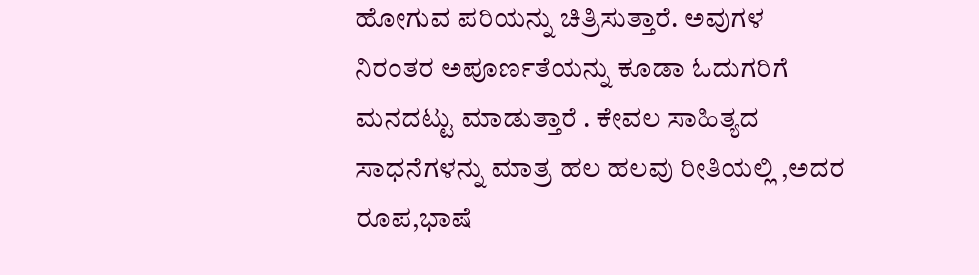ಹೋಗುವ ಪರಿಯನ್ನು ಚಿತ್ರಿಸುತ್ತಾರೆ. ಅವುಗಳ ನಿರಂತರ ಅಪೂರ್ಣತೆಯನ್ನು ಕೂಡಾ ಓದುಗರಿಗೆ ಮನದಟ್ಟು ಮಾಡುತ್ತಾರೆ . ಕೇವಲ ಸಾಹಿತ್ಯದ ಸಾಧನೆಗಳನ್ನು ಮಾತ್ರ ಹಲ ಹಲವು ರೀತಿಯಲ್ಲಿ ,ಅದರ ರೂಪ,ಭಾಷೆ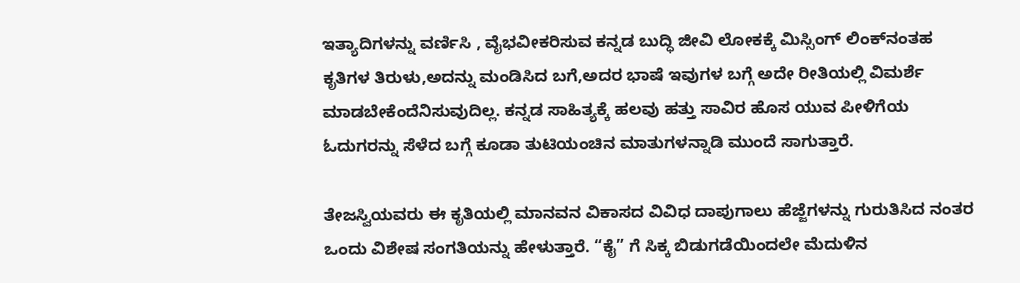ಇತ್ಯಾದಿಗಳನ್ನು ವರ್ಣಿಸಿ , ವೈಭವೀಕರಿಸುವ ಕನ್ನಡ ಬುದ್ಧಿ ಜೀವಿ ಲೋಕಕ್ಕೆ ಮಿಸ್ಸಿಂಗ್ ಲಿಂಕ್‌ನಂತಹ ಕೃತಿಗಳ ತಿರುಳು,ಅದನ್ನು ಮಂಡಿಸಿದ ಬಗೆ,ಅದರ ಭಾಷೆ ಇವುಗಳ ಬಗ್ಗೆ ಅದೇ ರೀತಿಯಲ್ಲಿ ವಿಮರ್ಶೆ ಮಾಡಬೇಕೆಂದೆನಿಸುವುದಿಲ್ಲ. ಕನ್ನಡ ಸಾಹಿತ್ಯಕ್ಕೆ ಹಲವು ಹತ್ತು ಸಾವಿರ ಹೊಸ ಯುವ ಪೀಳಿಗೆಯ ಓದುಗರನ್ನು ಸೆಳೆದ ಬಗ್ಗೆ ಕೂಡಾ ತುಟಿಯಂಚಿನ ಮಾತುಗಳನ್ನಾಡಿ ಮುಂದೆ ಸಾಗುತ್ತಾರೆ.

ತೇಜಸ್ವಿಯವರು ಈ ಕೃತಿಯಲ್ಲಿ ಮಾನವನ ವಿಕಾಸದ ವಿವಿಧ ದಾಪುಗಾಲು ಹೆಜ್ಜೆಗಳನ್ನು ಗುರುತಿಸಿದ ನಂತರ ಒಂದು ವಿಶೇಷ ಸಂಗತಿಯನ್ನು ಹೇಳುತ್ತಾರೆ. “ಕೈ” ಗೆ ಸಿಕ್ಕ ಬಿಡುಗಡೆಯಿಂದಲೇ ಮೆದುಳಿನ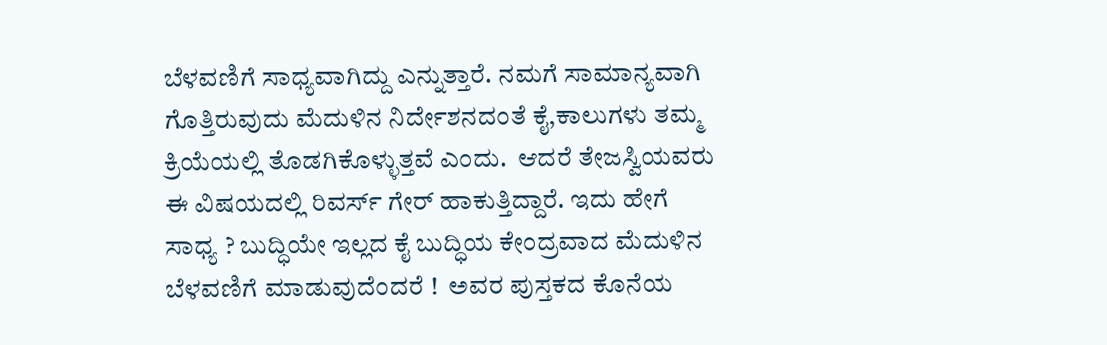ಬೆಳವಣಿಗೆ ಸಾಧ್ಯವಾಗಿದ್ದು ಎನ್ನುತ್ತಾರೆ. ನಮಗೆ ಸಾಮಾನ್ಯವಾಗಿ ಗೊತ್ತಿರುವುದು ಮೆದುಳಿನ ನಿರ್ದೇಶನದಂತೆ ಕೈ,ಕಾಲುಗಳು ತಮ್ಮ ಕ್ರಿಯೆಯಲ್ಲಿ ತೊಡಗಿಕೊಳ್ಳುತ್ತವೆ ಎಂದು.  ಆದರೆ ತೇಜಸ್ವಿಯವರು ಈ ವಿಷಯದಲ್ಲಿ ರಿವರ್ಸ್ ಗೇರ್ ಹಾಕುತ್ತಿದ್ದಾರೆ. ಇದು ಹೇಗೆ ಸಾಧ್ಯ ? ಬುದ್ಧಿಯೇ ಇಲ್ಲದ ಕೈ ಬುದ್ಧಿಯ ಕೇಂದ್ರವಾದ ಮೆದುಳಿನ ಬೆಳವಣಿಗೆ ಮಾಡುವುದೆಂದರೆ !  ಅವರ ಪುಸ್ತಕದ ಕೊನೆಯ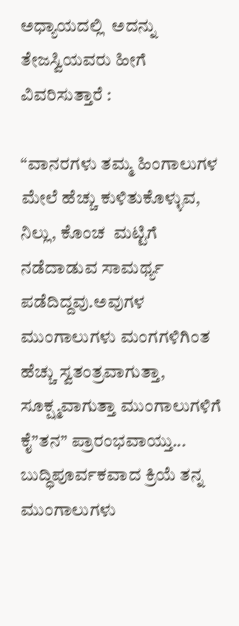ಅಧ್ಯಾಯದಲ್ಲಿ  ಅದನ್ನು ತೇಜಸ್ವಿಯವರು ಹೀಗೆ ವಿವರಿಸುತ್ತಾರೆ :

“ವಾನರಗಳು ತಮ್ಮ ಹಿಂಗಾಲುಗಳ ಮೇಲೆ ಹೆಚ್ಚು ಕುಳಿತುಕೊಳ್ಳುವ, ನಿಲ್ಲು, ಕೊಂಚ  ಮಟ್ಟಿಗೆ ನಡೆದಾಡುವ ಸಾಮರ್ಥ್ಯ ಪಡೆದಿದ್ದವು.ಅವುಗಳ ಮುಂಗಾಲುಗಳು ಮಂಗಗಳಿಗಿಂತ ಹೆಚ್ಚು ಸ್ವತಂತ್ರವಾಗುತ್ತಾ, ಸೂಕ್ಷ್ಮವಾಗುತ್ತಾ ಮುಂಗಾಲುಗಳಿಗೆ ಕೈ”ತನ” ಪ್ರಾರಂಭವಾಯ್ತು... ಬುದ್ಧಿಪೂರ್ವಕವಾದ ಕ್ರಿಯೆ ತನ್ನ ಮುಂಗಾಲುಗಳು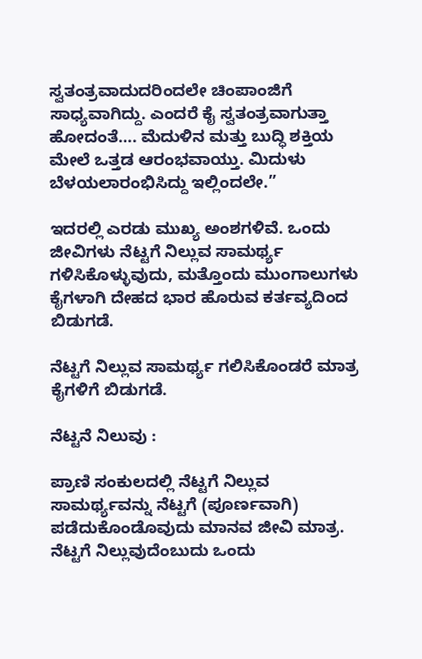ಸ್ವತಂತ್ರವಾದುದರಿಂದಲೇ ಚಿಂಪಾಂಜಿಗೆ ಸಾಧ್ಯವಾಗಿದ್ದು. ಎಂದರೆ ಕೈ ಸ್ವತಂತ್ರವಾಗುತ್ತಾ ಹೋದಂತೆ…. ಮೆದುಳಿನ ಮತ್ತು ಬುದ್ಧಿ ಶಕ್ತಿಯ ಮೇಲೆ ಒತ್ತಡ ಆರಂಭವಾಯ್ತು. ಮಿದುಳು ಬೆಳಯಲಾರಂಭಿಸಿದ್ದು ಇಲ್ಲಿಂದಲೇ.”

ಇದರಲ್ಲಿ ಎರಡು ಮುಖ್ಯ‌ ಅಂಶಗಳಿವೆ. ಒಂದು ಜೀವಿಗಳು ನೆಟ್ಟಗೆ ನಿಲ್ಲುವ ಸಾಮರ್ಥ್ಯ ಗಳಿಸಿಕೊಳ್ಳುವುದು, ಮತ್ತೊಂದು ಮುಂಗಾಲುಗಳು ಕೈಗಳಾಗಿ ದೇಹದ ಭಾರ ಹೊರುವ ಕರ್ತವ್ಯದಿಂದ ಬಿಡುಗಡೆ.

ನೆಟ್ಟಗೆ ನಿಲ್ಲುವ ಸಾಮರ್ಥ್ಯ ಗಲಿಸಿಕೊಂಡರೆ ಮಾತ್ರ ಕೈಗಳಿಗೆ ಬಿಡುಗಡೆ.

ನೆಟ್ಟನೆ ನಿಲುವು :

ಪ್ರಾಣಿ ಸಂಕುಲದಲ್ಲಿ ನೆಟ್ಟಗೆ ನಿಲ್ಲುವ ಸಾಮರ್ಥ್ಯವನ್ನು ನೆಟ್ಟಗೆ (ಪೂರ್ಣವಾಗಿ) ಪಡೆದುಕೊಂಡೊವುದು ಮಾನವ ಜೀವಿ ಮಾತ್ರ. ನೆಟ್ಟಗೆ ನಿಲ್ಲುವುದೆಂಬುದು ಒಂದು‌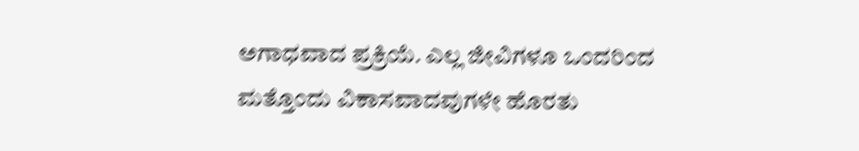ಅಗಾಧವಾದ ಪ್ರಕ್ರಿಯೆ. ಎಲ್ಲ ಜೀವಿಗಳೂ ಒಂದರಿಂದ ಮತ್ತೊಂದು ವಿಕಾಸವಾದವುಗಳೇ ಹೊರತು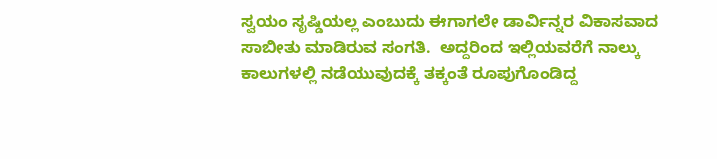ಸ್ವಯಂ ಸೃಷ್ಡಿಯಲ್ಲ ಎಂಬುದು ಈಗಾಗಲೇ ಡಾರ್ವಿನ್ನರ ವಿಕಾಸವಾದ ಸಾಬೀತು ಮಾಡಿರುವ ಸಂಗತಿ.  ಅದ್ದರಿಂದ ಇಲ್ಲಿಯವರೆಗೆ ನಾಲ್ಕು ಕಾಲುಗಳಲ್ಲಿ ನಡೆಯುವುದಕ್ಕೆ ತಕ್ಕಂತೆ ರೂಪುಗೊಂಡಿದ್ದ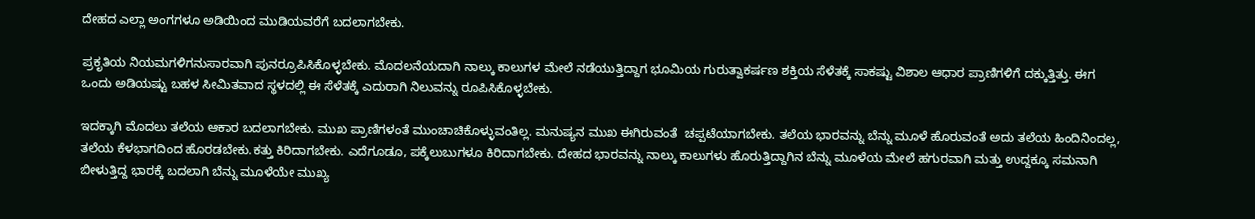ದೇಹದ ಎಲ್ಲಾ ಅಂಗಗಳೂ ಅಡಿಯಿಂದ ಮುಡಿಯವರೆಗೆ ಬದಲಾಗಬೇಕು.

ಪ್ರಕೃತಿಯ ನಿಯಮಗಳಿಗನುಸಾರವಾಗಿ ಪುನರ್ರೂಪಿಸಿಕೊಳ್ಳಬೇಕು. ಮೊದಲನೆಯದಾಗಿ ನಾಲ್ಕು ಕಾಲುಗಳ ಮೇಲೆ ನಡೆಯುತ್ತಿದ್ದಾಗ ಭೂಮಿಯ ಗುರುತ್ವಾಕರ್ಷಣ ಶಕ್ತಿಯ ಸೆಳೆತಕ್ಕೆ ಸಾಕಷ್ಟು ವಿಶಾಲ ಆಧಾರ ಪ್ರಾಣಿಗಳಿಗೆ ದಕ್ಕುತ್ತಿತ್ತು. ಈಗ ಒಂದು ಅಡಿಯಷ್ಟು ಬಹಳ ಸೀಮಿತವಾದ ಸ್ಥಳದಲ್ಲಿ ಈ ಸೆಳೆತಕ್ಕೆ ಎದುರಾಗಿ ನಿಲುವನ್ನು ರೂಪಿಸಿಕೊಳ್ಳಬೇಕು.

ಇದಕ್ಕಾಗಿ ಮೊದಲು ತಲೆಯ ಆಕಾರ ಬದಲಾಗಬೇಕು. ಮುಖ ಪ್ರಾಣಿಗಳಂತೆ ಮುಂಚಾಚಿಕೊಳ್ಳುವಂತಿಲ್ಲ. ಮನುಷ್ಯನ ಮುಖ ಈಗಿರುವಂತೆ  ಚಪ್ಪಟೆಯಾಗಬೇಕು. ತಲೆಯ ಭಾರವನ್ನು ಬೆನ್ನು ಮೂಳೆ ಹೊರುವಂತೆ ಅದು ತಲೆಯ ಹಿಂದಿನಿಂದಲ್ಲ, ತಲೆಯ ಕೆಳಭಾಗದಿಂದ ಹೊರಡಬೇಕು.ಕತ್ತು ಕಿರಿದಾಗಬೇಕು. ಎದೆಗೂಡೂ, ಪಕ್ಕೆಲುಬುಗಳೂ ಕಿರಿದಾಗಬೇಕು. ದೇಹದ ಭಾರವನ್ನು ನಾಲ್ಕು ಕಾಲುಗಳು ಹೊರುತ್ತಿದ್ದಾಗಿನ ಬೆನ್ನು ಮೂಳೆಯ ಮೇಲೆ ಹಗುರವಾಗಿ ಮತ್ತು ಉದ್ದಕ್ಕೂ ಸಮನಾಗಿ ಬೀಳುತ್ತಿದ್ದ ಭಾರಕ್ಕೆ ಬದಲಾಗಿ ಬೆನ್ನು ಮೂಳೆಯೇ ಮುಖ್ಯ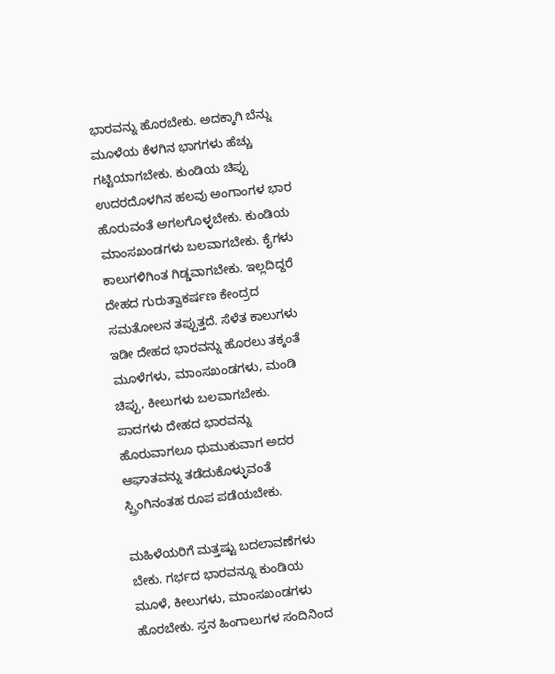ಭಾರವನ್ನು ಹೊರಬೇಕು. ಅದಕ್ಕಾಗಿ ಬೆನ್ನು ಮೂಳೆಯ ಕೆಳಗಿನ ಭಾಗಗಳು ಹೆಚ್ಚು ಗಟ್ಟಿಯಾಗಬೇಕು. ಕುಂಡಿಯ ಚಿಪ್ಪು ಉದರದೊಳಗಿನ ಹಲವು ಅಂಗಾಂಗಳ ಭಾರ ಹೊರುವಂತೆ ಅಗಲಗೊಳ್ಳಬೇಕು. ಕುಂಡಿಯ ಮಾಂಸಖಂಡಗಳು ಬಲವಾಗಬೇಕು. ಕೈಗಳು ಕಾಲುಗಳಿಗಿಂತ ಗಿಡ್ಡವಾಗಬೇಕು. ಇಲ್ಲದಿದ್ದರೆ ದೇಹದ ಗುರುತ್ವಾಕರ್ಷಣ ಕೇಂದ್ರದ ಸಮತೋಲನ‌ ತಪ್ಪುತ್ತದೆ. ಸೆಳೆತ ಕಾಲುಗಳು ಇಡೀ ದೇಹದ ಭಾರವನ್ನು ಹೊರಲು ತಕ್ಕಂತೆ ಮೂಳೆಗಳು, ಮಾಂಸಖಂಡಗಳು, ಮಂಡಿ ಚಿಪ್ಪು, ಕೀಲುಗಳು ಬಲವಾಗಬೇಕು. ಪಾದಗಳು ದೇಹದ ಭಾರವನ್ನು ಹೊರುವಾಗಲೂ ಧುಮುಕುವಾಗ ಅದರ ಆಘಾತವನ್ನು ತಡೆದುಕೊಳ್ಳುವಂತೆ  ಸ್ಪ್ರಿಂಗಿನಂತಹ ರೂಪ ಪಡೆಯಬೇಕು.

ಮಹಿಳೆಯರಿಗೆ ಮತ್ತಷ್ಟು ಬದಲಾವಣೆಗಳು ಬೇಕು. ಗರ್ಭದ ಭಾರವನ್ನೂ ಕುಂಡಿಯ ಮೂಳೆ, ಕೀಲುಗಳು, ಮಾಂಸಖಂಡಗಳು ಹೊರಬೇಕು. ಸ್ತನ ಹಿಂಗಾಲುಗಳ ಸಂದಿನಿಂದ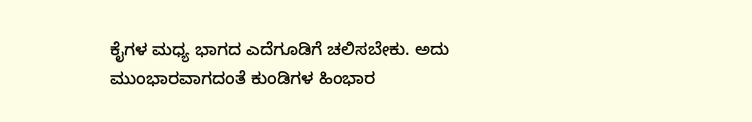ಕೈಗಳ ಮಧ್ಯ ಭಾಗದ ಎದೆಗೂಡಿಗೆ ಚಲಿಸಬೇಕು. ಅದು ಮುಂಭಾರವಾಗದಂತೆ ಕುಂಡಿಗಳ ಹಿಂಭಾರ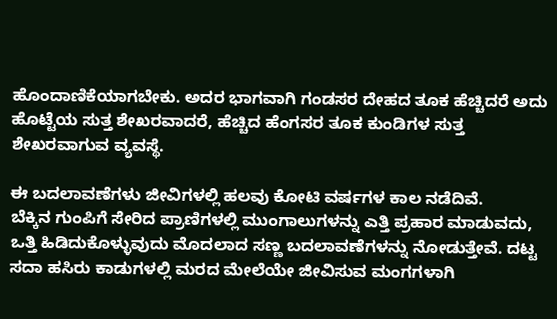ಹೊಂದಾಣಿಕೆಯಾಗಬೇಕು. ಅದರ ಭಾಗವಾಗಿ ಗಂಡಸರ ದೇಹದ ತೂಕ ಹೆಚ್ಚಿದರೆ ಅದು ಹೊಟ್ಟೆಯ ಸುತ್ತ ಶೇಖರವಾದರೆ, ಹೆಚ್ಚಿದ ಹೆಂಗಸರ ತೂಕ ಕುಂಡಿಗಳ ಸುತ್ತ ಶೇಖರವಾಗುವ ವ್ಯವಸ್ಥೆ.

ಈ ಬದಲಾವಣೆಗಳು ಜೀವಿಗಳಲ್ಲಿ ಹಲವು ಕೋಟಿ ವರ್ಷಗಳ ಕಾಲ ನಡೆದಿವೆ.
ಬೆಕ್ಕಿನ ಗುಂಪಿಗೆ ಸೇರಿದ ಪ್ರಾಣಿಗಳಲ್ಲಿ ಮುಂಗಾಲುಗಳನ್ನು ಎತ್ತಿ ಪ್ರಹಾರ ಮಾಡುವದು, ಒತ್ತಿ ಹಿಡಿದುಕೊಳ್ಳುವುದು ಮೊದಲಾದ ಸಣ್ಣ ಬದಲಾವಣೆಗಳನ್ನು ನೋಡುತ್ತೇವೆ. ದಟ್ಟ ಸದಾ ಹಸಿರು ಕಾಡುಗಳಲ್ಲಿ ಮರದ ಮೇಲೆಯೇ ಜೀವಿಸುವ ಮಂಗಗಳಾಗಿ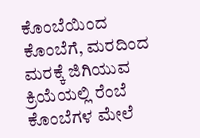ಕೊಂಬೆಯಿಂದ ಕೊಂಬೆಗೆ, ಮರದಿಂದ ಮರಕ್ಕೆ ಜಿಗಿಯುವ    ಕ್ರಿಯೆಯಲ್ಲಿ ರೆಂಬೆ ಕೊಂಬೆಗಳ ಮೇಲೆ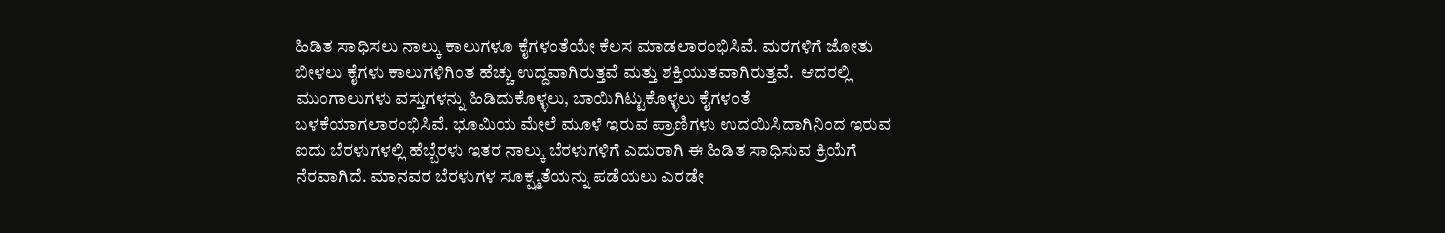ಹಿಡಿತ ಸಾಧಿಸಲು ನಾಲ್ಕು ಕಾಲುಗಳೂ ಕೈಗಳಂತೆಯೇ ಕೆಲಸ ಮಾಡಲಾರಂಭಿಸಿವೆ. ಮರಗಳಿಗೆ ಜೋತು ಬೀಳಲು ಕೈಗಳು ಕಾಲುಗಳಿಗಿಂತ ಹೆಚ್ಚು ಉದ್ದವಾಗಿರುತ್ತವೆ ಮತ್ತು ಶಕ್ತಿಯುತವಾಗಿರುತ್ತವೆ.  ಆದರಲ್ಲಿ ಮುಂಗಾಲುಗಳು ವಸ್ತುಗಳನ್ನು ಹಿಡಿದುಕೊಳ್ಳಲು, ಬಾಯಿಗಿಟ್ಟುಕೊಳ್ಳಲು ಕೈಗಳಂತೆ ಬಳಕೆಯಾಗಲಾರಂಭಿಸಿವೆ. ಭೂಮಿಯ ಮೇಲೆ ಮೂಳೆ ಇರುವ ಪ್ರಾಣಿಗಳು ಉದಯಿಸಿದಾಗಿನಿಂದ ಇರುವ ಐದು ಬೆರಳುಗಳಲ್ಲಿ ಹೆಬ್ಬೆರಳು ಇತರ ನಾಲ್ಕು ಬೆರಳುಗಳಿಗೆ ಎದುರಾಗಿ ಈ ಹಿಡಿತ ಸಾಧಿಸುವ ಕ್ರಿಯೆಗೆ ನೆರವಾಗಿದೆ. ಮಾನವರ ಬೆರಳುಗಳ ಸೂಕ್ಷ್ಮತೆಯನ್ನು ಪಡೆಯಲು ಎರಡೇ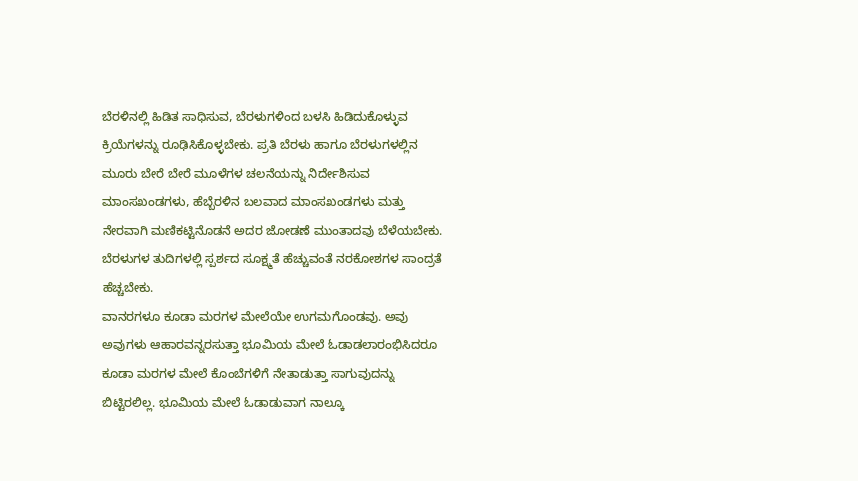ಬೆರಳಿನಲ್ಲಿ ಹಿಡಿತ ಸಾಧಿಸುವ, ಬೆರಳುಗಳಿಂದ ಬಳಸಿ ಹಿಡಿದುಕೊಳ್ಳುವ ಕ್ರಿಯೆಗಳನ್ನು ರೂಢಿಸಿಕೊಳ್ಳಬೇಕು. ಪ್ರತಿ ಬೆರಳು ಹಾಗೂ ಬೆರಳುಗಳಲ್ಲಿನ ಮೂರು ಬೇರೆ ಬೇರೆ ಮೂಳೆಗಳ ಚಲನೆಯನ್ನು ನಿರ್ದೇಶಿಸುವ ಮಾಂಸಖಂಡಗಳು, ಹೆಬ್ಬೆರಳಿನ ಬಲವಾದ ಮಾಂಸಖಂಡಗಳು ಮತ್ತು ನೇರವಾಗಿ ಮಣಿಕಟ್ಟಿನೊಡನೆ ಅದರ ಜೋಡಣೆ ಮುಂತಾದವು ಬೆಳೆಯಬೇಕು. ಬೆರಳುಗಳ ತುದಿಗಳಲ್ಲಿ ಸ್ಪರ್ಶದ ಸೂಕ್ಷ್ಮತೆ ಹೆಚ್ಚುವಂತೆ ನರಕೋಶಗಳ ಸಾಂದ್ರತೆ ಹೆಚ್ಚಬೇಕು.
ವಾನರಗಳೂ ಕೂಡಾ ಮರಗಳ ಮೇಲೆಯೇ ಉಗಮಗೊಂಡವು. ಅವು ಅವುಗಳು ಆಹಾರವನ್ನರಸುತ್ತಾ ಭೂಮಿಯ ಮೇಲೆ ಓಡಾಡಲಾರಂಭಿಸಿದರೂ ಕೂಡಾ ಮರಗಳ ಮೇಲೆ ಕೊಂಬೆಗಳಿಗೆ ನೇತಾಡುತ್ತಾ ಸಾಗುವುದನ್ನು ಬಿಟ್ಟಿರಲಿಲ್ಲ. ಭೂಮಿಯ ಮೇಲೆ ಓಡಾಡುವಾಗ ನಾಲ್ಕೂ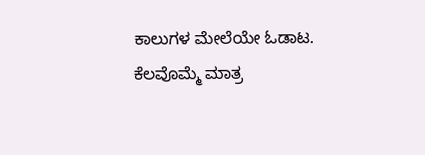ಕಾಲುಗಳ ಮೇಲೆಯೇ ಓಡಾಟ. ಕೆಲವೊಮ್ಮೆ ಮಾತ್ರ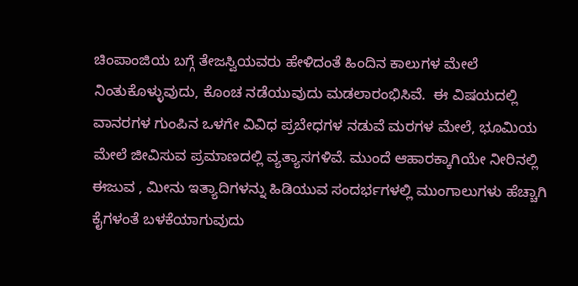ಚಿಂಪಾಂಜಿಯ ಬಗ್ಗೆ ತೇಜಸ್ವಿಯವರು ಹೇಳಿದಂತೆ ಹಿಂದಿನ ಕಾಲುಗಳ ಮೇಲೆ ನಿಂತುಕೊಳ್ಳುವುದು, ಕೊಂಚ ನಡೆಯುವುದು ಮಡಲಾರಂಭಿಸಿವೆ.  ಈ ವಿಷಯದಲ್ಲಿ ವಾನರಗಳ ಗುಂಪಿನ ಒಳಗೇ ವಿವಿಧ ಪ್ರಬೇಧಗಳ ನಡುವೆ ಮರಗಳ ಮೇಲೆ, ಭೂಮಿಯ ಮೇಲೆ ಜೀವಿಸುವ ಪ್ರಮಾಣದಲ್ಲಿ ವ್ಯತ್ಯಾಸಗಳಿವೆ. ಮುಂದೆ ಆಹಾರಕ್ಕಾಗಿಯೇ ನೀರಿನಲ್ಲಿ ಈಜುವ , ಮೀನು ಇತ್ಯಾದಿಗಳನ್ನು ಹಿಡಿಯುವ ಸಂದರ್ಭಗಳಲ್ಲಿ ಮುಂಗಾಲುಗಳು ಹೆಚ್ಚಾಗಿ ಕೈಗಳಂತೆ ಬಳಕೆಯಾಗುವುದು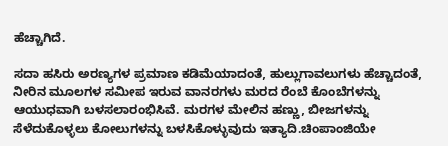ಹೆಚ್ಚಾಗಿದೆ.

ಸದಾ ಹಸಿರು ಅರಣ್ಯಗಳ ಪ್ರಮಾಣ ಕಡಿಮೆಯಾದಂತೆ, ಹುಲ್ಲುಗಾವಲುಗಳು ಹೆಚ್ಚಾದಂತೆ, ನೀರಿನ‌ ಮೂಲಗಳ ಸಮೀಪ ಇರುವ ವಾನರಗಳು ಮರದ ರೆಂಬೆ ಕೊಂಬೆಗಳನ್ನು ಆಯುಧವಾಗಿ ಬಳಸಲಾರಂಭಿಸಿವೆ. ಮರಗಳ ಮೇಲಿನ ಹಣ್ಣು, ಬೀಜಗಳನ್ನು ಸೆಳೆದುಕೊಳ್ಳಲು ಕೋಲುಗಳನ್ನು ಬಳಸಿಕೊಳ್ಳುವುದು ಇತ್ಯಾದಿ.ಚಿಂಪಾಂಜಿಯೇ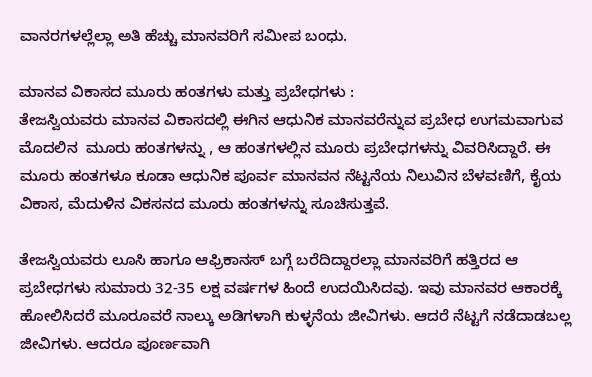ವಾನರಗಳಲ್ಲೆಲ್ಲಾ ಅತಿ ಹೆಚ್ಚು ಮಾನವರಿಗೆ ಸಮೀಪ ಬಂಧು.

ಮಾನವ ವಿಕಾಸದ ಮೂರು ಹಂತಗಳು ಮತ್ತು ಪ್ರಬೇಧಗಳು :
ತೇಜಸ್ವಿಯವರು ಮಾನವ ವಿಕಾಸದಲ್ಲಿ ಈಗಿನ ಆಧುನಿಕ ಮಾನವರೆನ್ನುವ ಪ್ರಬೇಧ ಉಗಮವಾಗುವ ಮೊದಲಿನ  ಮೂರು ಹಂತಗಳನ್ನು , ಆ ಹಂತಗಳಲ್ಲಿನ ಮೂರು ಪ್ರಬೇಧಗಳನ್ನು ವಿವರಿಸಿದ್ದಾರೆ. ಈ ಮೂರು ಹಂತಗಳೂ ಕೂಡಾ ಆಧುನಿಕ ಪೂರ್ವ ಮಾನವನ‌ ನೆಟ್ಟನೆಯ ನಿಲುವಿನ ಬೆಳವಣಿಗೆ, ಕೈಯ ವಿಕಾಸ, ಮೆದುಳಿನ ವಿಕಸನದ ಮೂರು ಹಂತಗಳನ್ನು ಸೂಚಿಸುತ್ತವೆ.

ತೇಜಸ್ವಿಯವರು ಲೂಸಿ ಹಾಗೂ ಆಫ್ರಿಕಾನಸ್ ಬಗ್ಗೆ ಬರೆದಿದ್ದಾರಲ್ಲಾ ಮಾನವರಿಗೆ ಹತ್ತಿರದ ಆ ಪ್ರಬೇಧಗಳು ಸುಮಾರು 32-35 ಲಕ್ಷ ವರ್ಷಗಳ ಹಿಂದೆ ಉದಯಿಸಿದವು. ಇವು ಮಾನವರ ಆಕಾರಕ್ಕೆ ಹೋಲಿಸಿದರೆ ಮೂರೂವರೆ ನಾಲ್ಕು ಅಡಿಗಳಾಗಿ ಕುಳ್ಳನೆಯ ಜೀವಿಗಳು. ಆದರೆ ನೆಟ್ಟಗೆ ನಡೆದಾಡಬಲ್ಲ ಜೀವಿಗಳು. ಆದರೂ ಪೂರ್ಣವಾಗಿ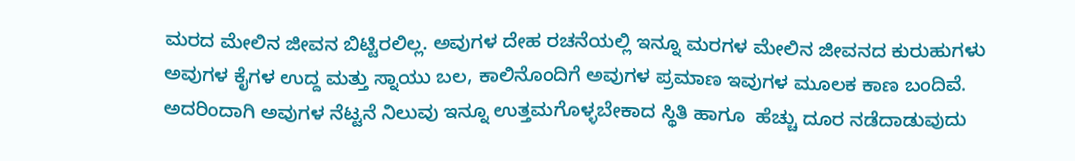ಮರದ ಮೇಲಿನ ಜೀವನ ಬಿಟ್ಟಿರಲಿಲ್ಲ. ಅವುಗಳ ದೇಹ ರಚನೆಯಲ್ಲಿ ಇನ್ನೂ ಮರಗಳ ಮೇಲಿನ ಜೀವನದ ಕುರುಹುಗಳು ಅವುಗಳ ಕೈಗಳ ಉದ್ದ ಮತ್ತು ಸ್ನಾಯು ಬಲ, ಕಾಲಿನೊಂದಿಗೆ ಅವುಗಳ ಪ್ರಮಾಣ ಇವುಗಳ ಮೂಲಕ ಕಾಣ ಬಂದಿವೆ. ಅದರಿಂದಾಗಿ ಅವುಗಳ ನೆಟ್ಟನೆ ನಿಲುವು ಇನ್ನೂ ಉತ್ತಮಗೊಳ್ಳಬೇಕಾದ ಸ್ಥಿತಿ ಹಾಗೂ  ಹೆಚ್ಚು ದೂರ ನಡೆದಾಡುವುದು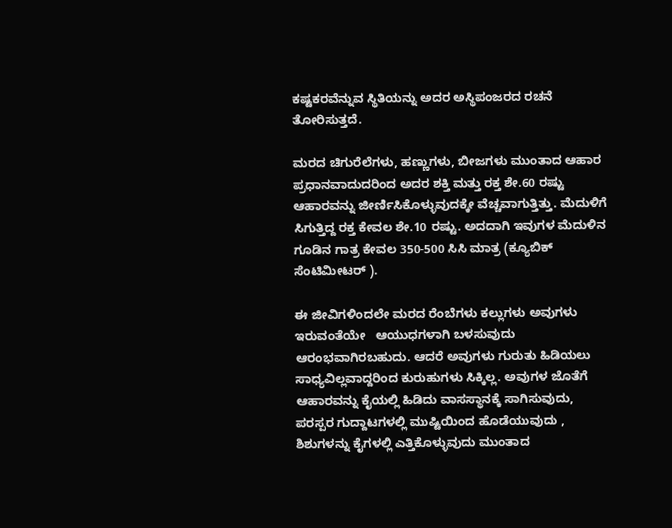ಕಷ್ಟಕರವೆನ್ನುವ ಸ್ಥಿತಿಯನ್ನು ಅದರ ಅಸ್ಥಿಪಂಜರದ ರಚನೆ ತೋರಿಸುತ್ತದೆ.

ಮರದ ಚಿಗುರೆಲೆಗಳು, ಹಣ್ಣುಗಳು, ಬೀಜಗಳು ಮುಂತಾದ ಆಹಾರ ಪ್ರಧಾನವಾದುದರಿಂದ ಅದರ ಶಕ್ತಿ ಮತ್ತು ರಕ್ತ ಶೇ.60 ರಷ್ಟು ಆಹಾರವನ್ನು ಜೀರ್ಣಿಸಿಕೊಳ್ಳುವುದಕ್ಕೇ ವೆಚ್ಚವಾಗುತ್ತಿತ್ತು. ಮೆದುಳಿಗೆ ಸಿಗುತ್ತಿದ್ದ ರಕ್ತ ಕೇವಲ ಶೇ.10 ರಷ್ಟು. ಅದದಾಗಿ ಇವುಗಳ ಮೆದುಳಿನ ಗೂಡಿನ ಗಾತ್ರ ಕೇವಲ 350-500 ಸಿಸಿ ಮಾತ್ರ (ಕ್ಯೂಬಿಕ್ ಸೆಂಟಿಮೀಟರ್ ).

ಈ ಜೀವಿಗಳಿಂದಲೇ ಮರದ ರೆಂಬೆಗಳು ಕಲ್ಲುಗಳು ಅವುಗಳು ಇರುವಂತೆಯೇ   ಆಯುಧಗಳಾಗಿ ಬಳಸುವುದು ಆರಂಭವಾಗಿರಬಹುದು. ಆದರೆ ಅವುಗಳು ಗುರುತು ಹಿಡಿಯಲು‌ ಸಾಧ್ಯವಿಲ್ಲವಾದ್ದರಿಂದ ಕುರುಹುಗಳು ಸಿಕ್ಕಿಲ್ಲ. ಅವುಗಳ ಜೊತೆಗೆ ಆಹಾರವನ್ನು ಕೈಯಲ್ಲಿ ಹಿಡಿದು ವಾಸಸ್ಥಾನಕ್ಕೆ ಸಾಗಿಸುವುದು, ಪರಸ್ಪರ ಗುದ್ದಾಟಗಳಲ್ಲಿ ಮುಷ್ಟಿಯಿಂದ ಹೊಡೆಯುವುದು , ಶಿಶುಗಳನ್ನು ಕೈಗಳಲ್ಲಿ ಎತ್ತಿಕೊಳ್ಳುವುದು ಮುಂತಾದ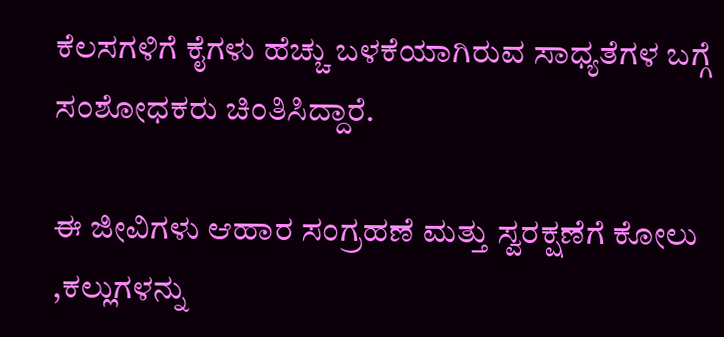ಕೆಲಸಗಳಿಗೆ ಕೈಗಳು ಹೆಚ್ಚು ಬಳಕೆಯಾಗಿರುವ ಸಾಧ್ಯತೆಗಳ ಬಗ್ಗೆ ಸಂಶೋಧಕರು ಚಿಂತಿಸಿದ್ದಾರೆ.

ಈ ಜೀವಿಗಳು ಆಹಾರ ಸಂಗ್ರಹಣೆ ಮತ್ತು ಸ್ವರಕ್ಷಣೆಗೆ ಕೋಲು ,ಕಲ್ಲುಗಳನ್ನು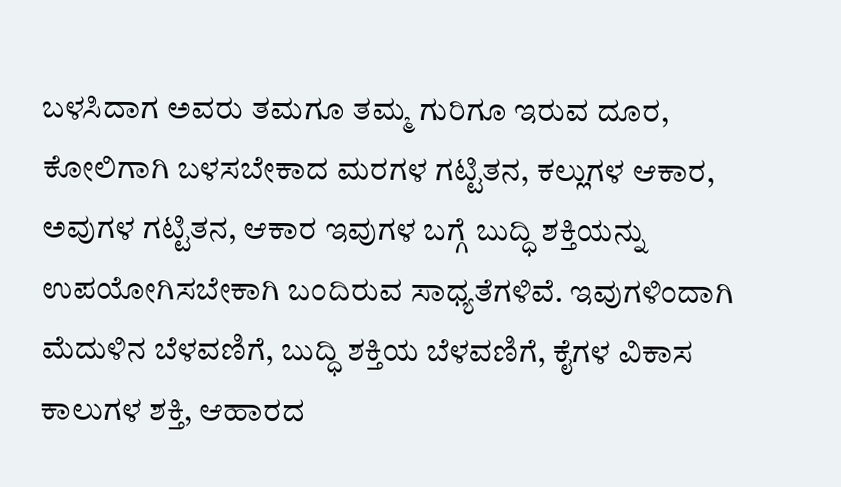ಬಳಸಿದಾಗ ಅವರು ತಮಗೂ ತಮ್ಮ ಗುರಿಗೂ ಇರುವ ದೂರ, ಕೋಲಿಗಾಗಿ ಬಳಸಬೇಕಾದ ಮರಗಳ ಗಟ್ಟಿತನ, ಕಲ್ಲುಗಳ ಆಕಾರ, ಅವುಗಳ ಗಟ್ಟಿತನ, ಆಕಾರ ಇವುಗಳ ಬಗ್ಗೆ ಬುದ್ಧಿ ಶಕ್ತಿಯನ್ನು ಉಪಯೋಗಿಸಬೇಕಾಗಿ ಬಂದಿರುವ ಸಾಧ್ಯತೆಗಳಿವೆ. ಇವುಗಳಿಂದಾಗಿ ಮೆದುಳಿನ ಬೆಳವಣಿಗೆ, ಬುದ್ಧಿ ಶಕ್ತಿಯ ಬೆಳವಣಿಗೆ, ಕೈಗಳ ವಿಕಾಸ ಕಾಲುಗಳ ಶಕ್ತಿ, ಆಹಾರದ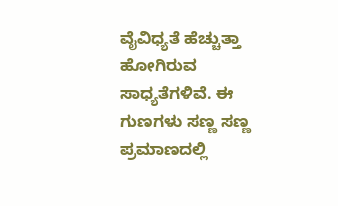ವೈವಿಧ್ಯತೆ ಹೆಚ್ಚುತ್ತಾ ಹೋಗಿರುವ ಸಾಧ್ಯತೆಗಳಿವೆ. ಈ ಗುಣಗಳು ಸಣ್ಣ ಸಣ್ಣ ಪ್ರಮಾಣದಲ್ಲಿ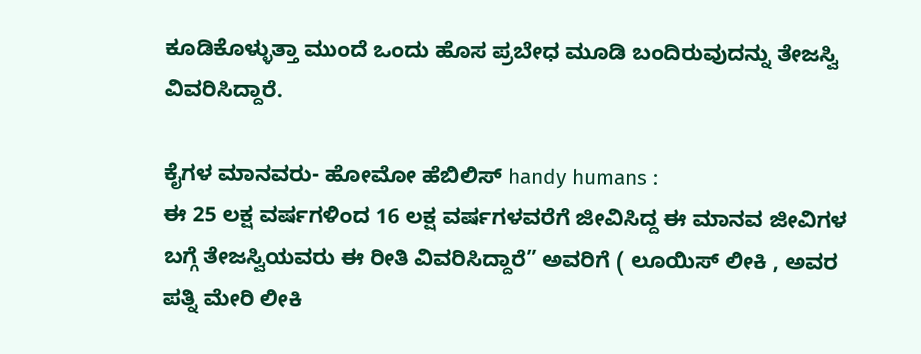ಕೂಡಿಕೊಳ್ಳುತ್ತಾ ಮುಂದೆ ಒಂದು ಹೊಸ ಪ್ರಬೇಧ ಮೂಡಿ ಬಂದಿರುವುದನ್ನು ತೇಜಸ್ವಿ ವಿವರಿಸಿದ್ದಾರೆ.

ಕೈಗಳ ಮಾನವರು- ಹೋಮೋ ಹೆಬಿಲಿಸ್ handy humans :
ಈ 25 ಲಕ್ಷ ವರ್ಷಗಳಿಂದ 16 ಲಕ್ಷ ವರ್ಷಗಳವರೆಗೆ ಜೀವಿಸಿದ್ದ ಈ ಮಾನವ ಜೀವಿಗಳ ಬಗ್ಗೆ ತೇಜಸ್ವಿಯವರು ಈ ರೀತಿ ವಿವರಿಸಿದ್ದಾರೆ” ಅವರಿಗೆ ( ಲೂಯಿಸ್ ಲೀಕಿ , ಅವರ ಪತ್ನಿ ಮೇರಿ ಲೀಕಿ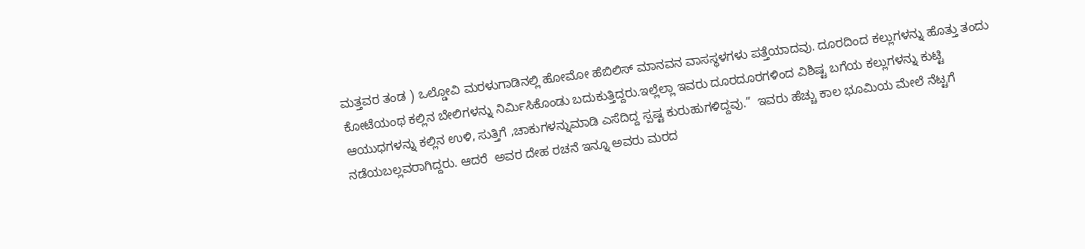ಮತ್ತವರ ತಂಡ ) ಒಲ್ಡೋವಿ ಮರಳುಗಾಡಿನಲ್ಲಿ ಹೋಮೋ ಹೆಬಿಲಿಸ್ ಮಾನವನ ವಾಸಸ್ಥಳಗಳು ಪತ್ತೆಯಾದವು. ದೂರದಿಂದ ಕಲ್ಲುಗಳನ್ನು ಹೊತ್ತು ತಂದು ಕೋಟೆಯಂಥ ಕಲ್ಲಿನ ಬೇಲಿಗಳನ್ನು ನಿರ್ಮಿಸಿಕೊಂಡು ಬದುಕುತ್ತಿದ್ದರು.ಇಲ್ಲೆಲ್ಲಾ ಇವರು ದೂರದೂರಗಳಿಂದ ವಿಶಿಷ್ಟ ಬಗೆಯ ಕಲ್ಲುಗಳನ್ನು ಕುಟ್ಟಿ ಆಯುಧಗಳನ್ನು ಕಲ್ಲಿನ ಉಳಿ, ಸುತ್ತಿಗೆ ,ಚಾಕುಗಳನ್ನು‌ಮಾಡಿ ಎಸೆದಿದ್ದ ಸ್ಪಷ್ಟ ಕುರುಹುಗಳಿದ್ದವು.”  ಇವರು ಹೆಚ್ಚು ಕಾಲ ಭೂಮಿಯ ಮೇಲೆ ನೆಟ್ಟಗೆ ನಡೆಯಬಲ್ಲವರಾಗಿದ್ದರು. ಆದರೆ  ಅವರ ದೇಹ ರಚನೆ ಇನ್ನೂ ಅವರು ಮರದ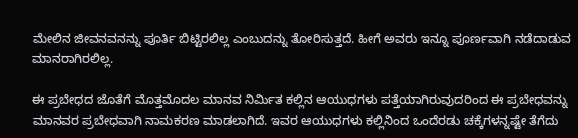ಮೇಲಿನ ಜೀವನವನನ್ನು ಪೂರ್ತಿ ಬಿಟ್ಟಿರಲಿಲ್ಲ ಎಂಬುದನ್ನು ತೋರಿಸುತ್ತದೆ. ಹೀಗೆ ಅವರು ಇನ್ನೂ ಪೂರ್ಣವಾಗಿ ನಡೆದಾಡುವ ಮಾನರಾಗಿರಲಿಲ್ಲ.

ಈ ಪ್ರಬೇಧದ ಜೊತೆಗೆ ಮೊತ್ತಮೊದಲ ಮಾನವ ನಿರ್ಮಿತ ಕಲ್ಲಿನ ಆಯುಧಗಳು ಪತ್ತೆಯಾಗಿರುವುದರಿಂದ ಈ ಪ್ರಬೇಧವನ್ನು ಮಾನವರ ಪ್ರಬೇಧವಾಗಿ ನಾಮಕರಣ ಮಾಡಲಾಗಿದೆ. ಇವರ ಆಯುಧಗಳು ಕಲ್ಲಿನಿಂದ ಒಂದೆರಡು ಚಕ್ಕೆಗಳನ್ನಷ್ಟೇ ತೆಗೆದು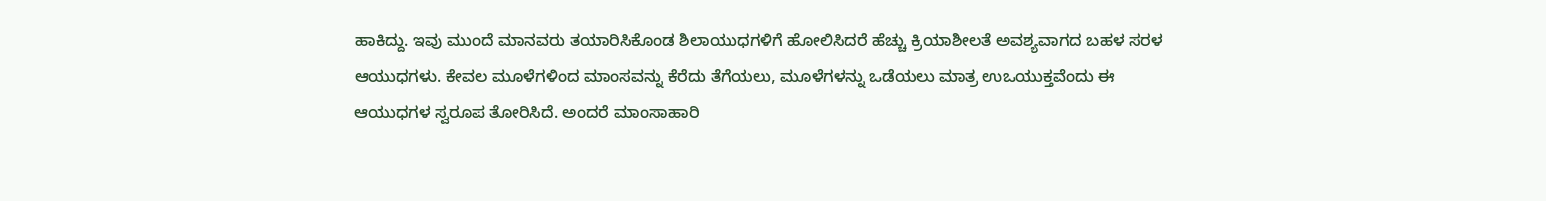ಹಾಕಿದ್ದು. ಇವು ಮುಂದೆ ಮಾನವರು ತಯಾರಿಸಿಕೊಂಡ ಶಿಲಾಯುಧಗಳಿಗೆ ಹೋಲಿಸಿದರೆ ಹೆಚ್ಚು ಕ್ರಿಯಾಶೀಲತೆ ಅವಶ್ಯವಾಗದ ಬಹಳ ಸರಳ ಆಯುಧಗಳು. ಕೇವಲ ಮೂಳೆಗಳಿಂದ ಮಾಂಸವನ್ನು ಕೆರೆದು ತೆಗೆಯಲು, ಮೂಳೆಗಳನ್ನು ಒಡೆಯಲು ಮಾತ್ರ ಉಒಯುಕ್ತವೆಂದು ಈ ಆಯುಧಗಳ ಸ್ವರೂಪ ತೋರಿಸಿದೆ. ಅಂದರೆ ಮಾಂಸಾಹಾರಿ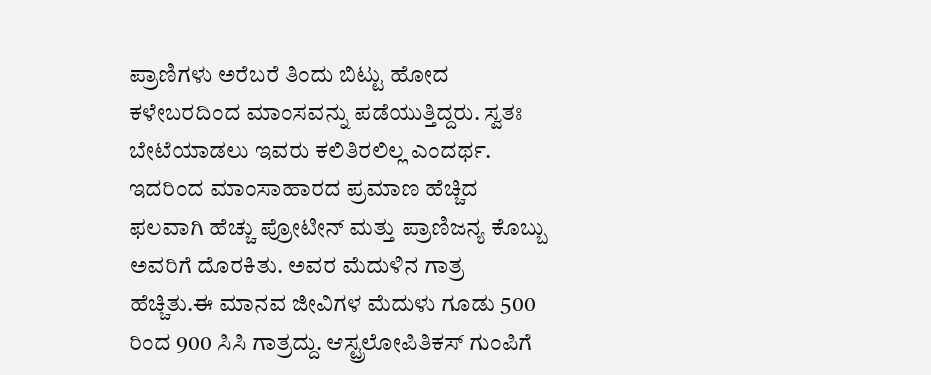ಪ್ರಾಣಿಗಳು ಅರೆಬರೆ ತಿಂದು ಬಿಟ್ಟು ಹೋದ ಕಳೇಬರದಿಂದ ಮಾಂಸವನ್ನು ಪಡೆಯುತ್ತಿದ್ದರು. ಸ್ವತಃ ಬೇಟೆಯಾಡಲು ಇವರು ಕಲಿತಿರಲಿಲ್ಲ ಎಂದರ್ಥ.  ಇದರಿಂದ ಮಾಂಸಾಹಾರದ ಪ್ರಮಾಣ ಹೆಚ್ಚಿದ ಫಲವಾಗಿ ಹೆಚ್ಚು ಪ್ರೋಟೀನ್ ಮತ್ತು ಪ್ರಾಣಿಜನ್ಯ ಕೊಬ್ಬು ಅವರಿಗೆ ದೊರಕಿತು. ಅವರ ಮೆದುಳಿನ‌ ಗಾತ್ರ ಹೆಚ್ಚಿತು.ಈ ಮಾನವ ಜೀವಿಗಳ ಮೆದುಳು ಗೂಡು 500 ರಿಂದ 900 ಸಿಸಿ ಗಾತ್ರದ್ದು. ಆಸ್ಟ್ರಲೋಪಿತಿಕಸ್ ಗುಂಪಿಗೆ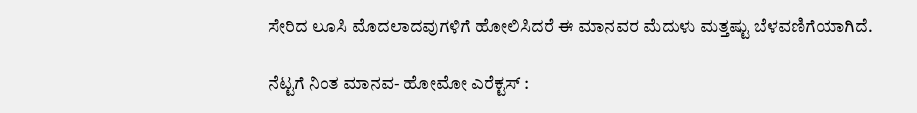ಸೇರಿದ ಲೂಸಿ ಮೊದಲಾದವುಗಳಿಗೆ ಹೋಲಿಸಿದರೆ ಈ ಮಾನವರ ಮೆದುಳು ಮತ್ತಷ್ಟು ಬೆಳವಣಿಗೆಯಾಗಿದೆ.

ನೆಟ್ಟಗೆ ನಿಂತ ಮಾನವ- ಹೋಮೋ ಎರೆಕ್ಟಸ್ :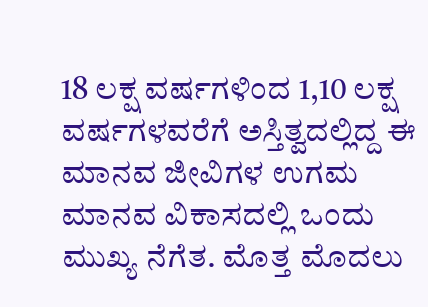18 ಲಕ್ಷ ವರ್ಷಗಳಿಂದ 1,10 ಲಕ್ಷ ವರ್ಷಗಳವರೆಗೆ ಅಸ್ತಿತ್ವದಲ್ಲಿದ್ದ ಈ  ಮಾನವ ಜೀವಿಗಳ ಉಗಮ ಮಾನವ ವಿಕಾಸದಲ್ಲಿ ಒಂದು ಮುಖ್ಯ ನೆಗೆತ. ಮೊತ್ತ ಮೊದಲು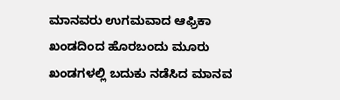ಮಾನವರು ಉಗಮವಾದ ಆಫ್ರಿಕಾ ಖಂಡದಿಂದ ಹೊರಬಂದು ಮೂರು ಖಂಡಗಳಲ್ಲಿ ಬದುಕು ನಡೆಸಿದ ಮಾನವ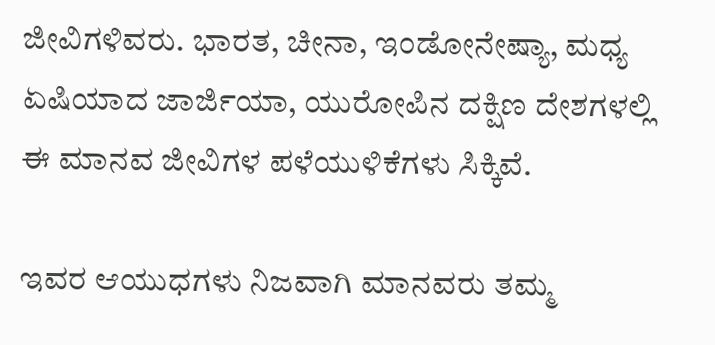ಜೀವಿಗಳಿವರು. ಭಾರತ, ಚೀನಾ, ಇಂಡೋನೇಷ್ಯಾ, ಮಧ್ಯ ಏಷಿಯಾದ ಜಾರ್ಜಿಯಾ, ಯುರೋಪಿನ ದಕ್ಷಿಣ ದೇಶಗಳಲ್ಲಿ ಈ ಮಾನವ ಜೀವಿಗಳ ಪಳೆಯುಳಿಕೆಗಳು ಸಿಕ್ಕಿವೆ.

ಇವರ ಆಯುಧಗಳು ನಿಜವಾಗಿ ಮಾನವರು ತಮ್ಮ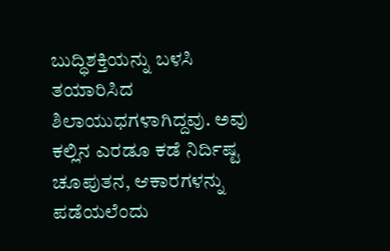ಬುದ್ಧಿಶಕ್ತಿಯನ್ನು ಬಳಸಿ ತಯಾರಿಸಿದ ಶಿಲಾಯುಧಗಳಾಗಿದ್ದವು. ಅವು ಕಲ್ಲಿನ ಎರಡೂ ಕಡೆ ನಿರ್ದಿಷ್ಟ ಚೂಪುತನ, ಆಕಾರಗಳನ್ನು ಪಡೆಯಲೆಂದು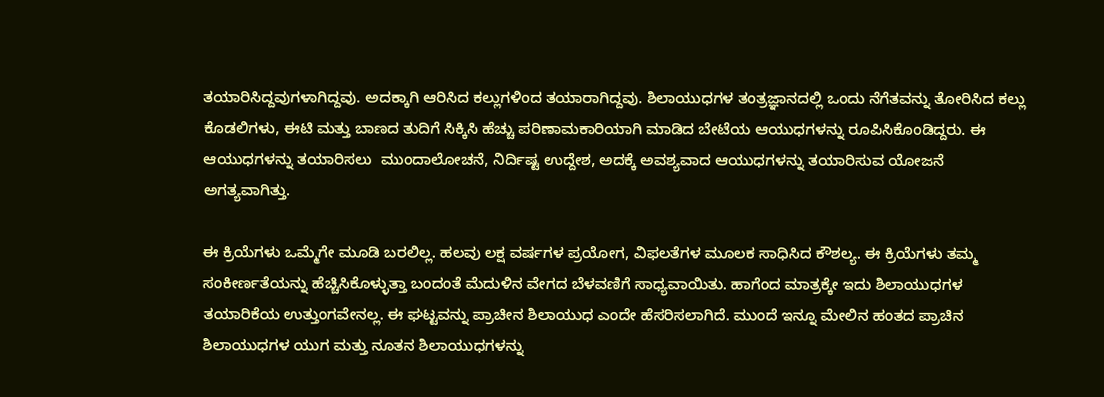ತಯಾರಿಸಿದ್ದವುಗಳಾಗಿದ್ದವು. ಅದಕ್ಕಾಗಿ ಆರಿಸಿದ ಕಲ್ಲುಗಳಿಂದ ತಯಾರಾಗಿದ್ದವು. ಶಿಲಾಯುಧಗಳ ತಂತ್ರಜ್ಞಾನದಲ್ಲಿ ಒಂದು ನೆಗೆತವನ್ನು ತೋರಿಸಿದ ಕಲ್ಲು ಕೊಡಲಿಗಳು, ಈಟಿ ಮತ್ತು ಬಾಣದ ತುದಿಗೆ ಸಿಕ್ಕಿಸಿ ಹೆಚ್ಚು ಪರಿಣಾಮಕಾರಿಯಾಗಿ ಮಾಡಿದ ಬೇಟೆಯ ಆಯುಧಗಳನ್ನು ರೂಪಿಸಿಕೊಂಡಿದ್ದರು. ಈ ಆಯುಧಗಳನ್ನು ತಯಾರಿಸಲು  ಮುಂದಾಲೋಚನೆ, ನಿರ್ದಿಷ್ಟ ಉದ್ದೇಶ, ಅದಕ್ಕೆ ಅವಶ್ಯವಾದ ಆಯುಧಗಳನ್ನು ತಯಾರಿಸುವ ಯೋಜನೆ ಅಗತ್ಯವಾಗಿತ್ತು.

ಈ ಕ್ರಿಯೆಗಳು ಒಮ್ಮೆಗೇ ಮೂಡಿ ಬರಲಿಲ್ಲ. ಹಲವು ಲಕ್ಷ ವರ್ಷಗಳ ಪ್ರಯೋಗ, ವಿಫಲತೆಗಳ ಮೂಲಕ ಸಾಧಿಸಿದ ಕೌಶಲ್ಯ. ಈ ಕ್ರಿಯೆಗಳು ತಮ್ಮ ಸಂಕೀರ್ಣತೆಯನ್ನು ಹೆಚ್ಚಿಸಿಕೊಳ್ಳುತ್ತಾ ಬಂದಂತೆ ಮೆದುಳಿನ ವೇಗದ ಬೆಳವಣಿಗೆ ಸಾಧ್ಯವಾಯಿತು. ಹಾಗೆಂದ ಮಾತ್ರಕ್ಕೇ ಇದು ಶಿಲಾಯುಧಗಳ ತಯಾರಿಕೆಯ ಉತ್ತುಂಗವೇನಲ್ಲ. ಈ ಘಟ್ಟವನ್ನು ಪ್ರಾಚೀನ ಶಿಲಾಯುಧ ಎಂದೇ ಹೆಸರಿಸಲಾಗಿದೆ. ಮುಂದೆ ಇನ್ನೂ ಮೇಲಿನ ಹಂತದ ಪ್ರಾಚಿನ ಶಿಲಾಯುಧಗಳ ಯುಗ ಮತ್ತು ನೂತನ ಶಿಲಾಯುಧಗಳನ್ನು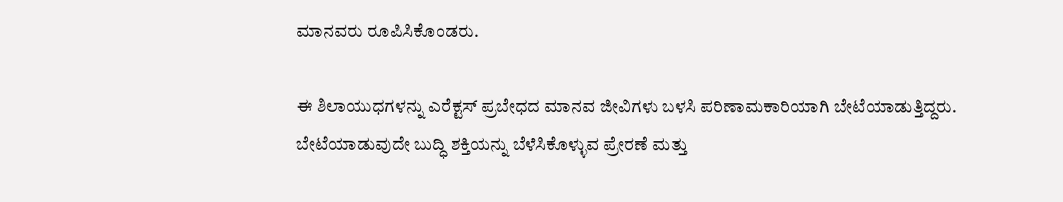ಮಾನವರು ರೂಪಿಸಿಕೊಂಡರು.

ಈ ಶಿಲಾಯುಧಗಳನ್ನು ಎರೆಕ್ಟಸ್ ಪ್ರಬೇಧದ ಮಾನವ ಜೀವಿಗಳು ಬಳಸಿ ಪರಿಣಾಮಕಾರಿಯಾಗಿ ಬೇಟೆಯಾಡುತ್ತಿದ್ದರು. ಬೇಟೆಯಾಡುವುದೇ ಬುದ್ಧಿ ಶಕ್ತಿಯನ್ನು ಬೆಳೆಸಿಕೊಳ್ಳುವ ಪ್ರೇರಣೆ ಮತ್ತು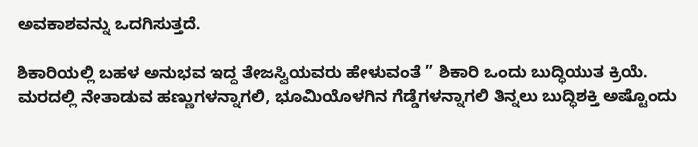ಅವಕಾಶವನ್ನು ಒದಗಿಸುತ್ತದೆ.

ಶಿಕಾರಿಯಲ್ಲಿ ಬಹಳ ಅನುಭವ ಇದ್ದ ತೇಜಸ್ವಿಯವರು ಹೇಳುವಂತೆ ” ಶಿಕಾರಿ ಒಂದು ಬುದ್ಧಿಯುತ ಕ್ರಿಯೆ. ಮರದಲ್ಲಿ ನೇತಾಡುವ ಹಣ್ಣುಗಳನ್ನಾಗಲಿ, ಭೂಮಿಯೊಳಗಿನ ಗೆಡ್ಡೆಗಳನ್ನಾಗಲಿ ತಿನ್ನಲು ಬುದ್ಧಿಶಕ್ತಿ ಅಷ್ಟೊಂದು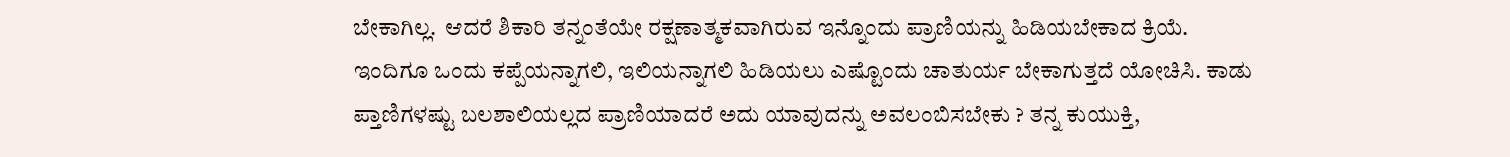ಬೇಕಾಗಿಲ್ಲ.  ಆದರೆ ಶಿಕಾರಿ ತನ್ನಂತೆಯೇ ರಕ್ಷಣಾತ್ಮಕವಾಗಿರುವ ಇನ್ನೊಂದು ಪ್ರಾಣಿಯನ್ನು ಹಿಡಿಯಬೇಕಾದ ಕ್ರಿಯೆ. ಇಂದಿಗೂ ಒಂದು ಕಪ್ಪೆಯನ್ನಾಗಲಿ, ಇಲಿಯನ್ನಾಗಲಿ ಹಿಡಿಯಲು ಎಷ್ಟೊಂದು ಚಾತುರ್ಯ ಬೇಕಾಗುತ್ತದೆ ಯೋಚಿಸಿ. ಕಾಡು ಪ್ತಾಣಿಗಳಷ್ಟು ಬಲಶಾಲಿಯಲ್ಲದ ಪ್ರಾಣಿಯಾದರೆ ಅದು ಯಾವುದನ್ನು ಅವಲಂಬಿಸಬೇಕು ? ತನ್ನ ಕುಯುಕ್ತಿ,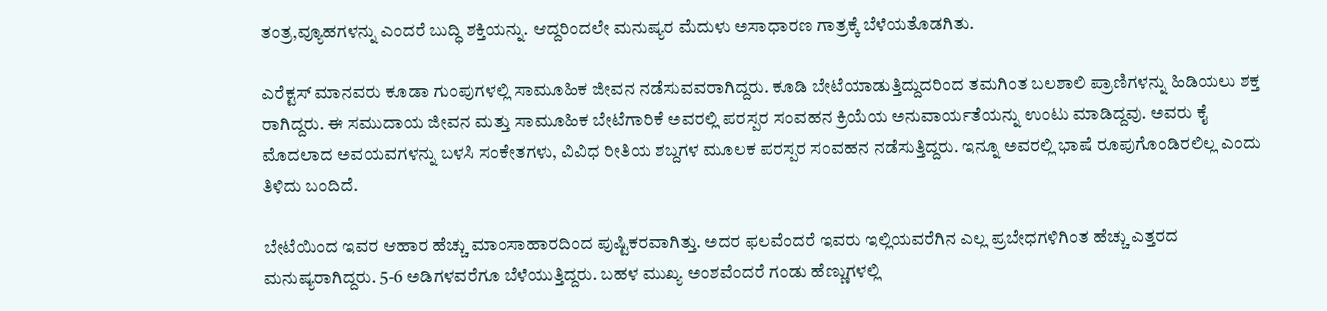ತಂತ್ರ,ವ್ಯೂಹಗಳನ್ನು ಎಂದರೆ ಬುದ್ಧಿ ಶಕ್ತಿಯನ್ನು. ಆದ್ದರಿಂದಲೇ ಮನುಷ್ಯರ ಮೆದುಳು ಅಸಾಧಾರಣ ಗಾತ್ರಕ್ಕೆ ಬೆಳೆಯತೊಡಗಿತು.

ಎರೆಕ್ಟಸ್ ಮಾನವರು ಕೂಡಾ ಗುಂಪುಗಳಲ್ಲಿ ಸಾಮೂಹಿಕ ಜೀವನ ನಡೆಸುವವರಾಗಿದ್ದರು. ಕೂಡಿ ಬೇಟೆಯಾಡುತ್ತಿದ್ದುದರಿಂದ ತಮಗಿಂತ ಬಲಶಾಲಿ ಪ್ರಾಣಿಗಳನ್ನು ಹಿಡಿಯಲು ಶಕ್ತ ರಾಗಿದ್ದರು. ಈ ಸಮುದಾಯ ಜೀವನ ಮತ್ತು ಸಾಮೂಹಿಕ ಬೇಟೆಗಾರಿಕೆ ಅವರಲ್ಲಿ ಪರಸ್ಪರ ಸಂವಹನ ಕ್ರಿಯೆಯ ಅನುವಾರ್ಯತೆಯನ್ನು ಉಂಟು ಮಾಡಿದ್ದವು. ಅವರು ಕೈ ಮೊದಲಾದ ಅವಯವಗಳನ್ನು ಬಳಸಿ ಸಂಕೇತಗಳು, ವಿವಿಧ ರೀತಿಯ ಶಬ್ದಗಳ ಮೂಲಕ ಪರಸ್ಪರ ಸಂವಹನ ನಡೆಸುತ್ತಿದ್ದರು. ಇನ್ನೂ ಅವರಲ್ಲಿ ಭಾಷೆ ರೂಪುಗೊಂಡಿರಲಿಲ್ಲ ಎಂದು ತಿಳಿದು ಬಂದಿದೆ.

ಬೇಟೆಯಿಂದ ಇವರ ಆಹಾರ ಹೆಚ್ಚು ಮಾಂಸಾಹಾರದಿಂದ ಪುಷ್ಟಿಕರವಾಗಿತ್ತು. ಅದರ ಫಲವೆಂದರೆ ಇವರು ಇಲ್ಲಿಯವರೆಗಿನ ಎಲ್ಲ ಪ್ರಬೇಧಗಳಿಗಿಂತ ಹೆಚ್ಚು ಎತ್ತರದ ಮನುಷ್ಯರಾಗಿದ್ದರು. 5-6 ಅಡಿಗಳವರೆಗೂ ಬೆಳೆಯುತ್ತಿದ್ದರು. ಬಹಳ ಮುಖ್ಯ ಅಂಶವೆಂದರೆ ಗಂಡು ಹೆಣ್ಣುಗಳಲ್ಲಿ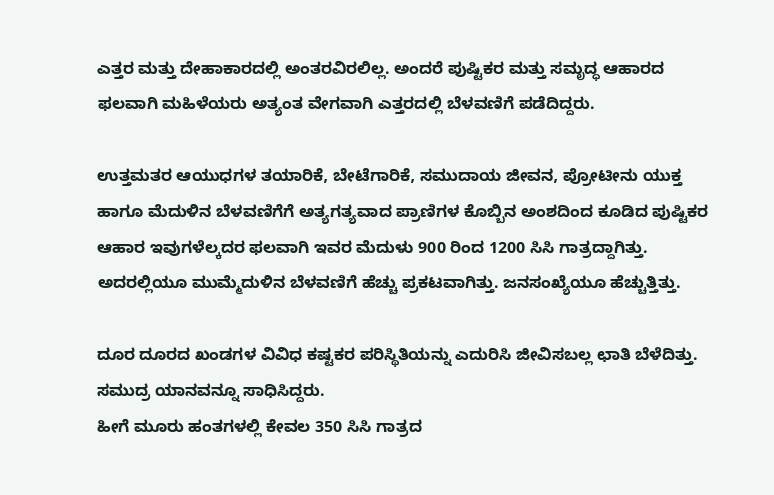ಎತ್ತರ ಮತ್ತು‌ ದೇಹಾಕಾರದಲ್ಲಿ ಅಂತರವಿರಲಿಲ್ಲ. ಅಂದರೆ ಪುಷ್ಟಿಕರ ಮತ್ತು‌ ಸಮೃದ್ಧ ಆಹಾರದ ಫಲವಾಗಿ ಮಹಿಳೆಯರು ಅತ್ಯಂತ ವೇಗವಾಗಿ ಎತ್ತರದಲ್ಲಿ ಬೆಳವಣಿಗೆ ಪಡೆದಿದ್ದರು.

ಉತ್ತಮತರ ಆಯುಧಗಳ ತಯಾರಿಕೆ, ಬೇಟೆಗಾರಿಕೆ, ಸಮುದಾಯ ಜೀವನ, ಪ್ರೋಟೀನು ಯುಕ್ತ ಹಾಗೂ ಮೆದುಳಿನ ಬೆಳವಣಿಗೆಗೆ ಅತ್ಯಗತ್ಯವಾದ ಪ್ರಾಣಿಗಳ ಕೊಬ್ಬಿನ‌ ಅಂಶದಿಂದ ಕೂಡಿದ ಪುಷ್ಟಿಕರ ಆಹಾರ ಇವುಗಳೆಲ್ಕದರ ಫಲವಾಗಿ ಇವರ ಮೆದುಳು 900 ರಿಂದ 1200 ಸಿಸಿ ಗಾತ್ರದ್ದಾಗಿತ್ತು. ಅದರಲ್ಲಿಯೂ ಮುಮ್ಮೆದುಳಿನ ಬೆಳವಣಿಗೆ ಹೆಚ್ಚು ಪ್ರಕಟವಾಗಿತ್ತು. ಜನಸಂಖ್ಯೆಯೂ ಹೆಚ್ಚುತ್ತಿತ್ತು.

ದೂರ ದೂರದ ಖಂಡಗಳ ವಿವಿಧ ಕಷ್ಟಕರ ಪರಿಸ್ಥಿತಿಯನ್ನು ಎದುರಿಸಿ ಜೀವಿಸಬಲ್ಲ ಛಾತಿ ಬೆಳೆದಿತ್ತು. ಸಮುದ್ರ ಯಾನವನ್ನೂ ಸಾಧಿಸಿದ್ದರು.
ಹೀಗೆ ಮೂರು ಹಂತಗಳಲ್ಲಿ ಕೇವಲ 350 ಸಿಸಿ ಗಾತ್ರದ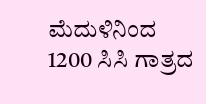ಮೆದುಳಿನಿಂದ 1200 ಸಿಸಿ ಗಾತ್ರದ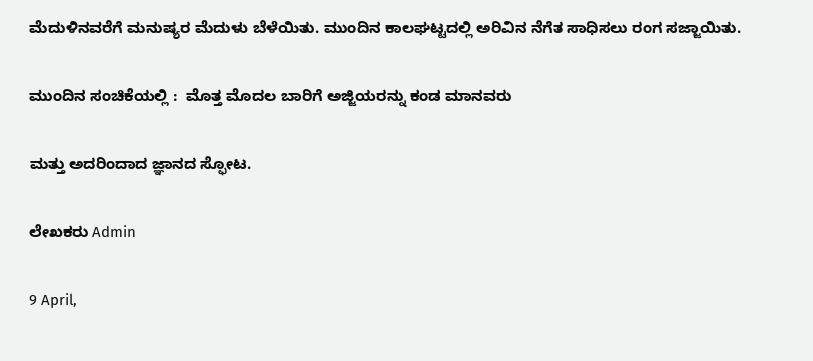ಮೆದುಳಿನವರೆಗೆ ಮನುಷ್ಯರ ಮೆದುಳು ಬೆಳೆಯಿತು. ಮುಂದಿನ ಕಾಲಘಟ್ಟದಲ್ಲಿ ಅರಿವಿನ ನೆಗೆತ ಸಾಧಿಸಲು ರಂಗ ಸಜ್ಜಾಯಿತು.

ಮುಂದಿನ ಸಂಚಿಕೆಯಲ್ಲಿ :  ಮೊತ್ತ ಮೊದಲ ಬಾರಿಗೆ ಅಜ್ಜಿಯರನ್ನು ಕಂಡ ಮಾನವರು

ಮತ್ತು ಅದರಿಂದಾದ ಜ್ಞಾನದ ಸ್ಫೋಟ.

ಲೇಖಕರು Admin

9 April,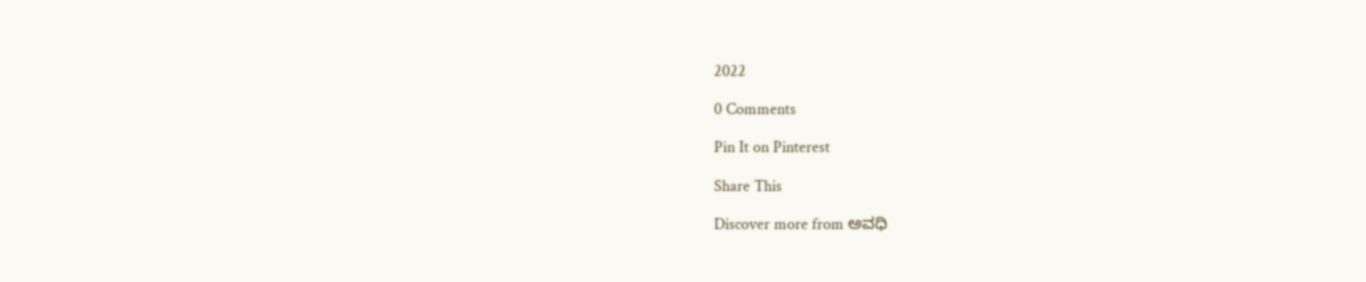2022

0 Comments

Pin It on Pinterest

Share This

Discover more from ಅವಧಿ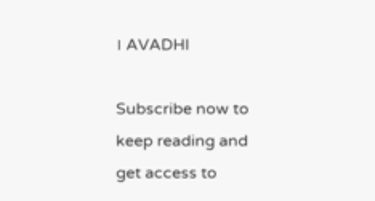। AVADHI

Subscribe now to keep reading and get access to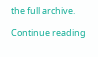the full archive.

Continue reading